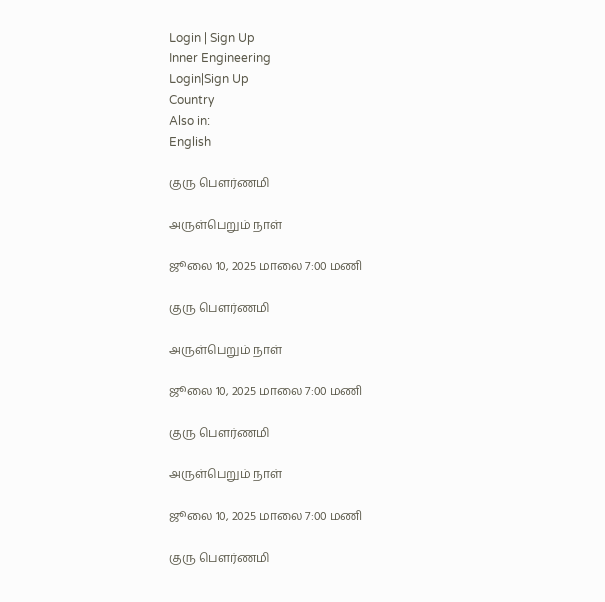Login | Sign Up
Inner Engineering
Login|Sign Up
Country
Also in:
English

குரு பௌர்ணமி

அருள்பெறும் நாள்

ஜூலை 10, 2025 மாலை 7:00 மணி

குரு பௌர்ணமி

அருள்பெறும் நாள்

ஜூலை 10, 2025 மாலை 7:00 மணி

குரு பௌர்ணமி

அருள்பெறும் நாள்

ஜூலை 10, 2025 மாலை 7:00 மணி

குரு பௌர்ணமி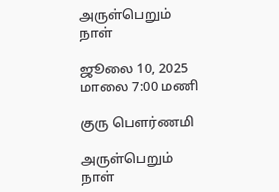அருள்பெறும் நாள்

ஜூலை 10, 2025 மாலை 7:00 மணி

குரு பௌர்ணமி

அருள்பெறும் நாள்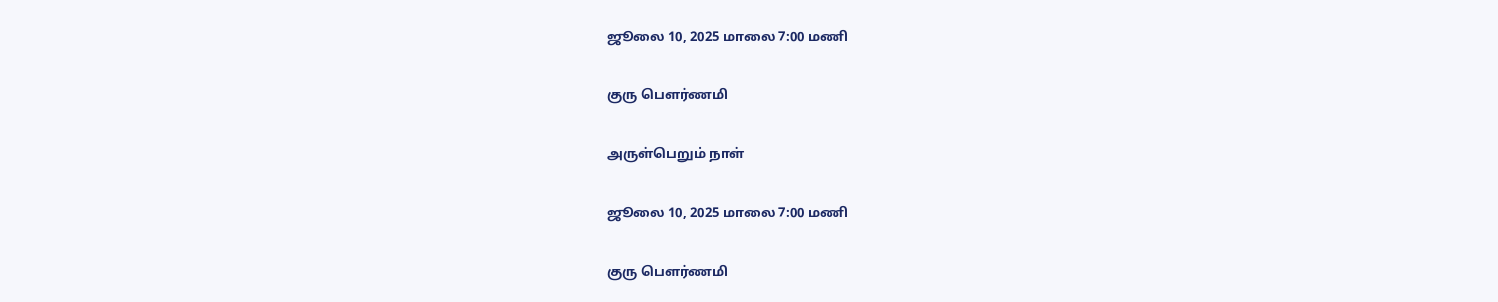ஜூலை 10, 2025 மாலை 7:00 மணி

குரு பௌர்ணமி

அருள்பெறும் நாள்

ஜூலை 10, 2025 மாலை 7:00 மணி

குரு பௌர்ணமி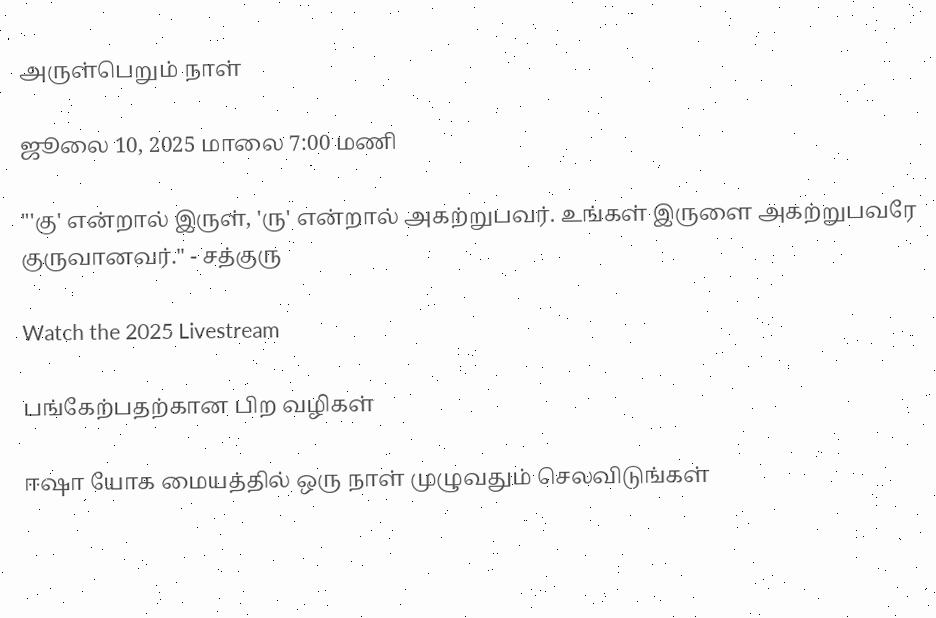அருள்பெறும் நாள்

ஜூலை 10, 2025 மாலை 7:00 மணி

"'கு' என்றால் இருள், 'ரு' என்றால் அகற்றுபவர். உங்கள் இருளை அகற்றுபவரே குருவானவர்." - சத்குரு

Watch the 2025 Livestream

பங்கேற்பதற்கான பிற வழிகள்

ஈஷா யோக மையத்தில் ஒரு நாள் முழுவதும் செலவிடுங்கள்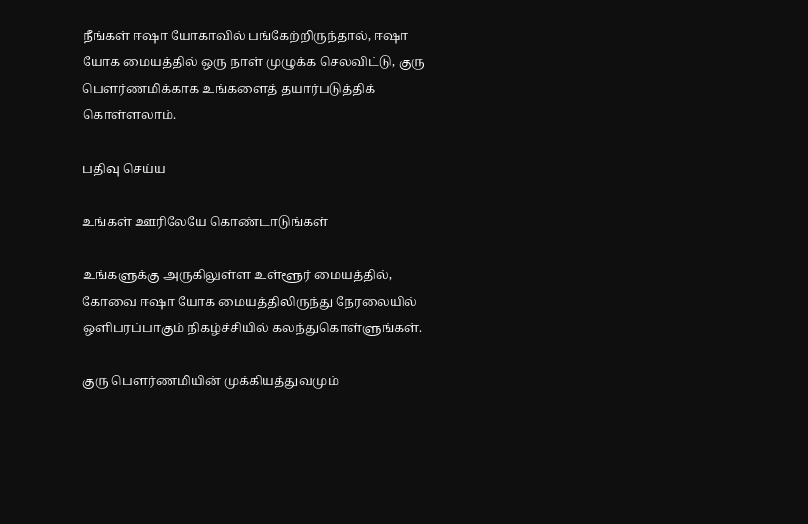நீங்கள் ஈஷா யோகாவில் பங்கேற்றிருந்தால், ஈஷா யோக மையத்தில் ஒரு நாள் முழுக்க செலவிட்டு, குரு பௌர்ணமிக்காக உங்களைத் தயார்படுத்திக் கொள்ளலாம்.

பதிவு செய்ய

உங்கள் ஊரிலேயே கொண்டாடுங்கள்

உங்களுக்கு அருகிலுள்ள உள்ளூர் மையத்தில், கோவை ஈஷா யோக மையத்திலிருந்து நேரலையில் ஒளிபரப்பாகும் நிகழ்ச்சியில் கலந்துகொள்ளுங்கள்.

குரு பௌர்ணமியின் முக்கியத்துவமும்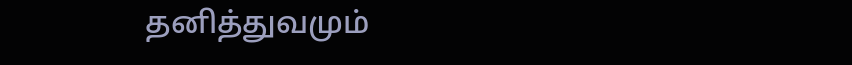தனித்துவமும்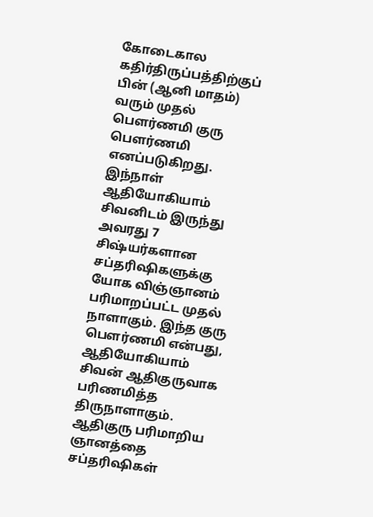கோடைகால கதிர்திருப்பத்திற்குப் பின் (ஆனி மாதம்) வரும் முதல் பௌர்ணமி குரு பௌர்ணமி எனப்படுகிறது. இந்நாள் ஆதியோகியாம் சிவனிடம் இருந்து அவரது 7 சிஷ்யர்களான சப்தரிஷிகளுக்கு யோக விஞ்ஞானம் பரிமாறப்பட்ட முதல் நாளாகும். இந்த குரு பௌர்ணமி என்பது, ஆதியோகியாம் சிவன் ஆதிகுருவாக பரிணமித்த திருநாளாகும். ஆதிகுரு பரிமாறிய ஞானத்தை சப்தரிஷிகள்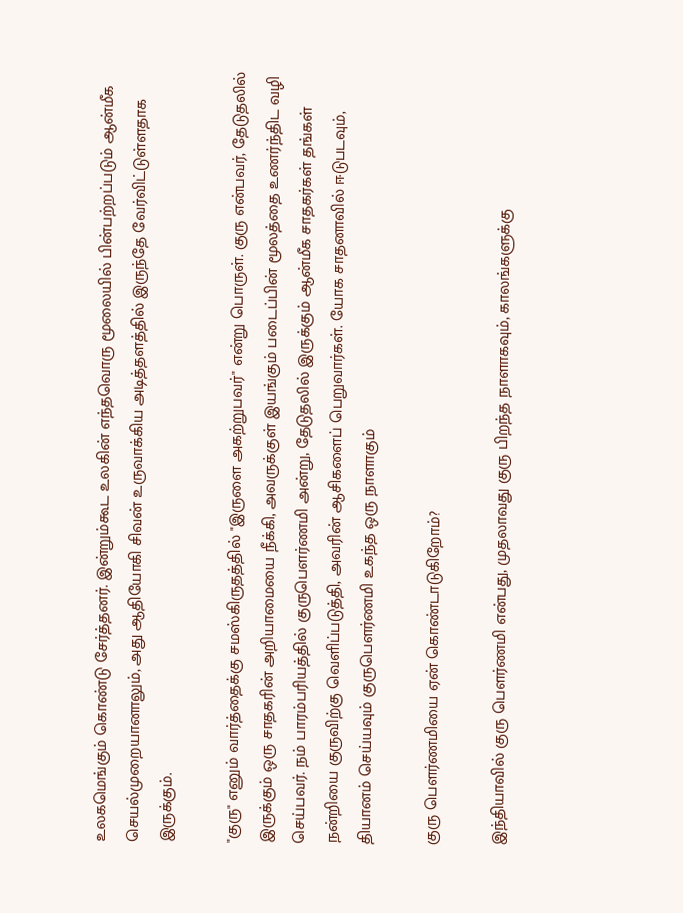உலகமெங்கும் கொண்டு சேர்த்தனர். இன்றும்கூட உலகின் எந்தவொரு மூலையில் பின்பற்றப்படும் ஆன்மீக செயல்முறையானாலும், அது ஆதியோகி சிவன் உருவாக்கிய அடித்தளத்தில் இருந்தே வேர்விட்டுள்ளதாக இருக்கும்.

"குரு" எனும் வார்த்தைக்கு சமஸ்கிருதத்தில் "இருளை அகற்றுபவர்" என்று பொருள். குரு என்பவர், தேடுதலில் இருக்கும் ஒரு சாதகரின் அறியாமையை நீக்கி, அவருக்குள் இயங்கும் படைப்பின் மூலத்தை உணர்ந்திட வழி செய்பவர். நம் பாரம்பரியத்தில் குருபௌர்ணமி அன்று, தேடுதலில் இருக்கும் ஆன்மீக சாதகர்கள் தங்கள் நன்றியை குருவிற்கு வெளிப்படுத்தி, அவரின் ஆசிகளைப் பெறுவார்கள். யோக சாதனாவில் ஈடுபடவும், தியானம் செய்யவும் குருபௌர்ணமி உகந்த ஒரு நாளாகும்

குரு பௌர்ணமியை ஏன் கொண்டாடுகிறோம்?

இந்தியாவில் குரு பௌர்ணமி என்பது, முதலாவது குரு பிறந்த நாளாகவும், காலங்களுக்கு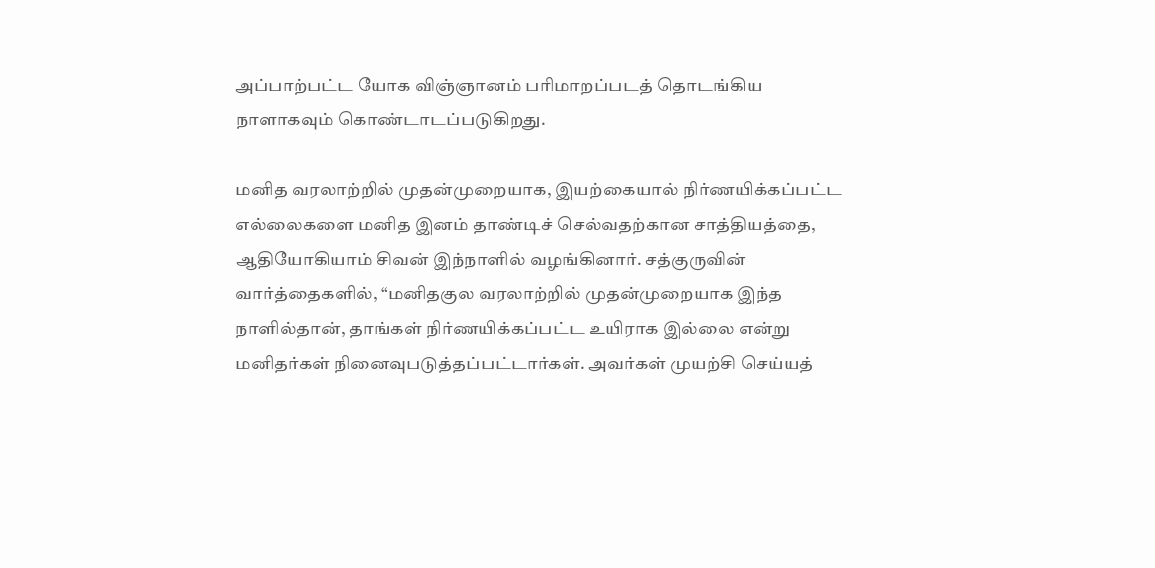அப்பாற்பட்ட யோக விஞ்ஞானம் பரிமாறப்படத் தொடங்கிய நாளாகவும் கொண்டாடப்படுகிறது.

மனித வரலாற்றில் முதன்முறையாக, இயற்கையால் நிர்ணயிக்கப்பட்ட எல்லைகளை மனித இனம் தாண்டிச் செல்வதற்கான சாத்தியத்தை, ஆதியோகியாம் சிவன் இந்நாளில் வழங்கினார். சத்குருவின் வார்த்தைகளில், “மனிதகுல வரலாற்றில் முதன்முறையாக இந்த நாளில்தான், தாங்கள் நிர்ணயிக்கப்பட்ட உயிராக இல்லை என்று மனிதர்கள் நினைவுபடுத்தப்பட்டார்கள். அவர்கள் முயற்சி செய்யத்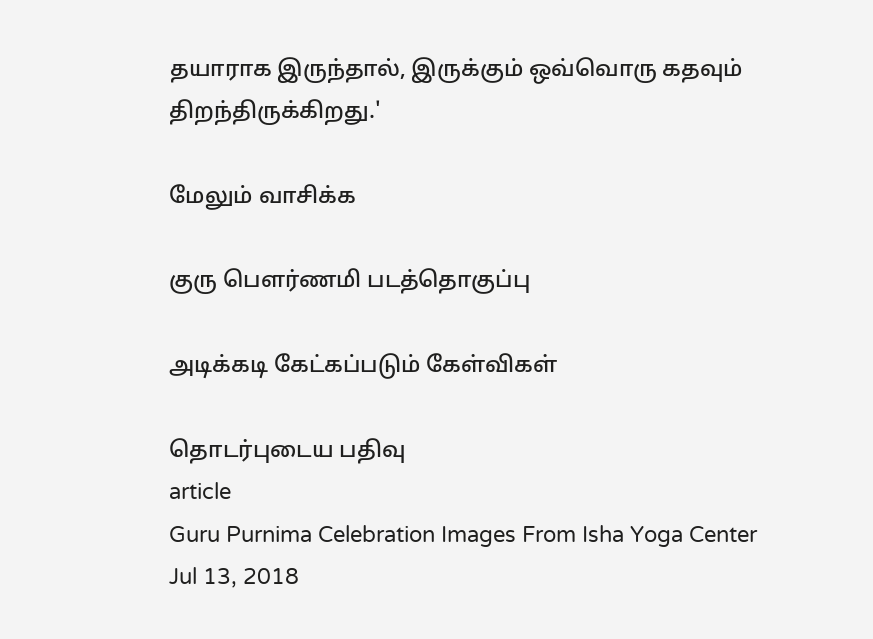தயாராக இருந்தால், இருக்கும் ஒவ்வொரு கதவும் திறந்திருக்கிறது.'

மேலும் வாசிக்க

குரு பௌர்ணமி படத்தொகுப்பு

அடிக்கடி கேட்கப்படும் கேள்விகள்

தொடர்புடைய பதிவு
article
Guru Purnima Celebration Images From Isha Yoga Center
Jul 13, 2018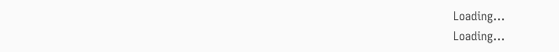Loading...
Loading...